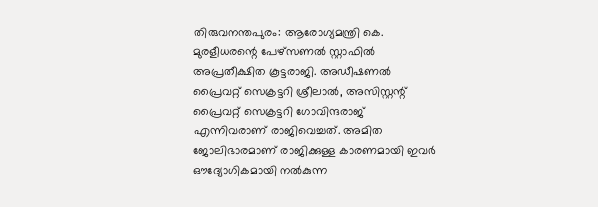തിരുവനന്തപുരം: ആരോഗ്യമന്ത്രി കെ. മുരളീധരന്റെ പേഴ്സണൽ സ്റ്റാഫിൽ അപ്രതീക്ഷിത കൂട്ടരാജി. അഡീഷണൽ പ്രൈവറ്റ് സെക്രട്ടറി ശ്രീലാൽ, അസിസ്റ്റന്റ് പ്രൈവറ്റ് സെക്രട്ടറി ഗോവിന്ദരാജ് എന്നിവരാണ് രാജിവെച്ചത്. അമിത ജോലിഭാരമാണ് രാജിക്കുള്ള കാരണമായി ഇവർ ഔദ്യോഗികമായി നൽകുന്ന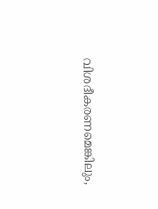വിശദീകരണമെങ്കിലും,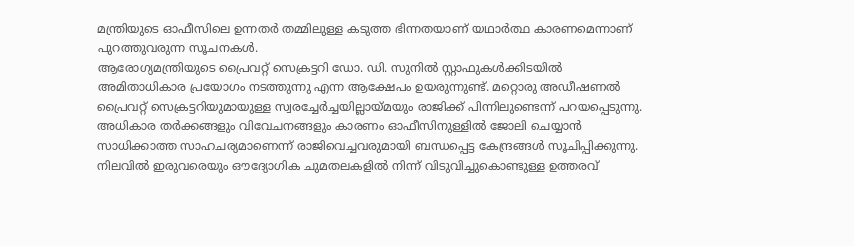മന്ത്രിയുടെ ഓഫീസിലെ ഉന്നതർ തമ്മിലുള്ള കടുത്ത ഭിന്നതയാണ് യഥാർത്ഥ കാരണമെന്നാണ് പുറത്തുവരുന്ന സൂചനകൾ.
ആരോഗ്യമന്ത്രിയുടെ പ്രൈവറ്റ് സെക്രട്ടറി ഡോ. ഡി. സുനിൽ സ്റ്റാഫുകൾക്കിടയിൽ അമിതാധികാര പ്രയോഗം നടത്തുന്നു എന്ന ആക്ഷേപം ഉയരുന്നുണ്ട്. മറ്റൊരു അഡീഷണൽ പ്രൈവറ്റ് സെക്രട്ടറിയുമായുള്ള സ്വരച്ചേർച്ചയില്ലായ്മയും രാജിക്ക് പിന്നിലുണ്ടെന്ന് പറയപ്പെടുന്നു. അധികാര തർക്കങ്ങളും വിവേചനങ്ങളും കാരണം ഓഫീസിനുള്ളിൽ ജോലി ചെയ്യാൻ സാധിക്കാത്ത സാഹചര്യമാണെന്ന് രാജിവെച്ചവരുമായി ബന്ധപ്പെട്ട കേന്ദ്രങ്ങൾ സൂചിപ്പിക്കുന്നു. നിലവിൽ ഇരുവരെയും ഔദ്യോഗിക ചുമതലകളിൽ നിന്ന് വിടുവിച്ചുകൊണ്ടുള്ള ഉത്തരവ്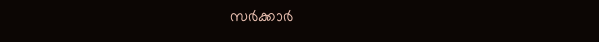സർക്കാർ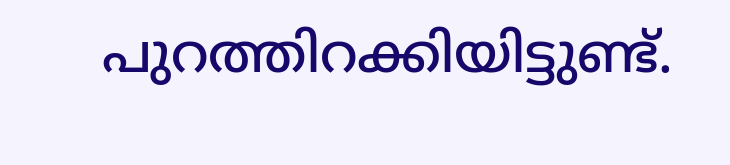പുറത്തിറക്കിയിട്ടുണ്ട്.